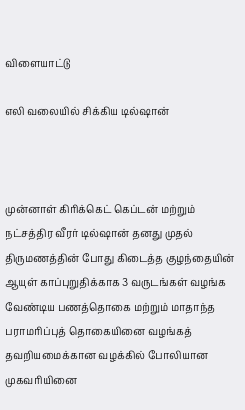விளையாட்டு

எலி வலையில் சிக்கிய டில்ஷான்



முன்னாள் கிரிக்கெட் கெப்டன் மற்றும் நட்சத்திர வீரர் டில்ஷான் தனது முதல் திருமணத்தின் போது கிடைத்த குழந்தையின் ஆயுள் காப்புறுதிக்காக 3 வருடங்கள் வழங்க வேண்டிய பணத்தொகை மற்றும் மாதாந்த பராமரிப்புத் தொகையினை வழங்கத் தவறியமைக்கான வழக்கில் போலியான முகவரியினை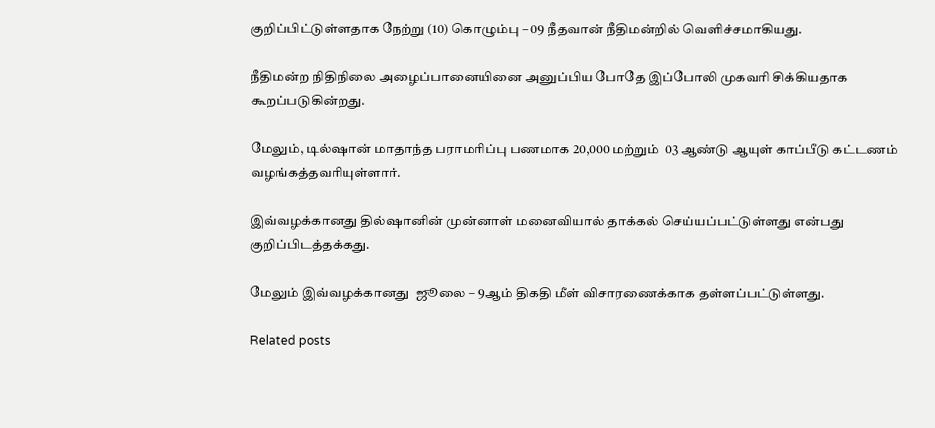குறிப்பிட்டுள்ளதாக நேற்று (10) கொழும்பு – 09 நீதவான் நீதிமன்றில் வெளிச்சமாகியது.

நீதிமன்ற நிதிநிலை அழைப்பானையினை அனுப்பிய போதே இப்போலி முகவரி சிக்கியதாக கூறப்படுகின்றது.

மேலும், டில்ஷான் மாதாந்த பராமரிப்பு பணமாக 20,000 மற்றும்  03 ஆண்டு ஆயுள் காப்பீடு கட்டணம் வழங்கத்தவரியுள்ளார்.

இவ்வழக்கானது தில்ஷானின் முன்னாள் மனைவியால் தாக்கல் செய்யப்பட்டுள்ளது என்பது குறிப்பிடத்தக்கது.

மேலும் இவ்வழக்கானது  ஜூலை – 9ஆம் திகதி மீள் விசாரணைக்காக தள்ளப்பட்டுள்ளது.

Related posts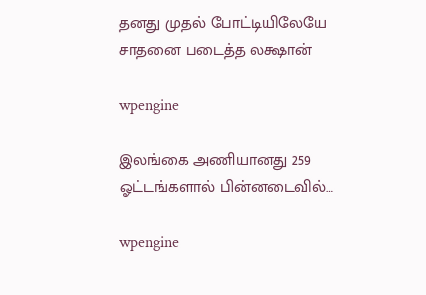தனது முதல் போட்டியிலேயே சாதனை படைத்த லக்ஷான்

wpengine

இலங்கை அணியானது 259 ஓட்டங்களால் பின்னடைவில்…

wpengine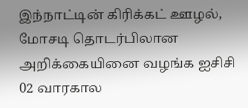இந்நாட்டின் கிரிக்கட் ஊழல், மோசடி தொடர்பிலான அறிக்கையினை வழங்க ஐசிசி 02 வாரகால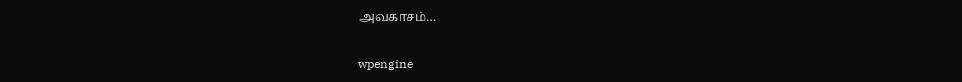அவகாசம்…

wpengine